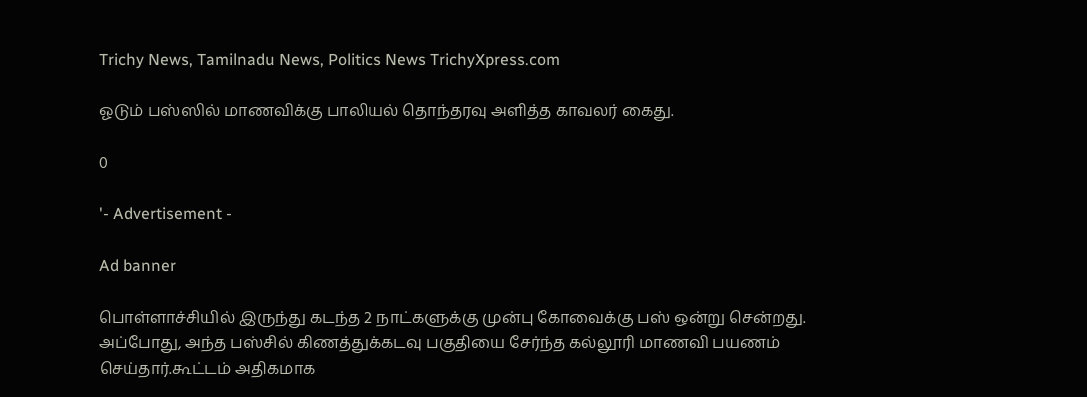Trichy News, Tamilnadu News, Politics News TrichyXpress.com

ஓடும் பஸ்ஸில் மாணவிக்கு பாலியல் தொந்தரவு அளித்த காவலர் கைது.

0

'- Advertisement -

Ad banner

பொள்ளாச்சியில் இருந்து கடந்த 2 நாட்களுக்கு முன்பு கோவைக்கு பஸ் ஒன்று சென்றது. அப்போது, அந்த பஸ்சில் கிணத்துக்கடவு பகுதியை சேர்ந்த கல்லூரி மாணவி பயணம் செய்தார்.கூட்டம் அதிகமாக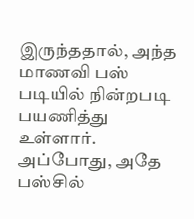இருந்ததால், அந்த மாணவி பஸ் படியில் நின்றபடி பயணித்து உள்ளார். அப்போது, அதே பஸ்சில்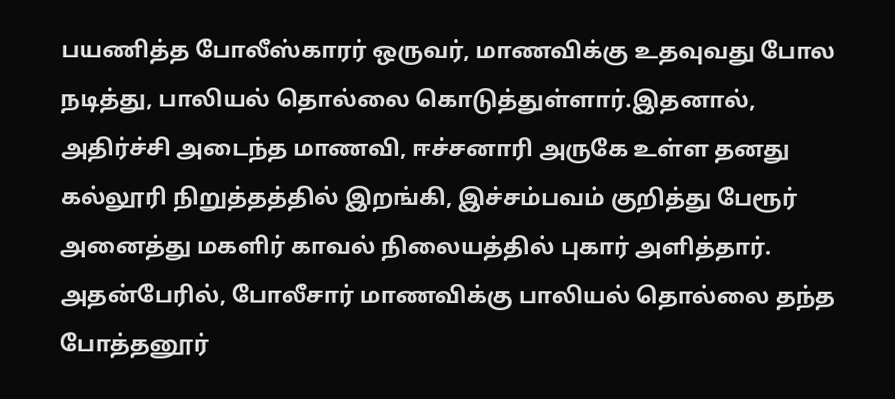பயணித்த போலீஸ்காரர் ஒருவர், மாணவிக்கு உதவுவது போல நடித்து, பாலியல் தொல்லை கொடுத்துள்ளார்.இதனால், அதிர்ச்சி அடைந்த மாணவி, ஈச்சனாரி அருகே உள்ள தனது கல்லூரி நிறுத்தத்தில் இறங்கி, இச்சம்பவம் குறித்து பேரூர் அனைத்து மகளிர் காவல் நிலையத்தில் புகார் அளித்தார். அதன்பேரில், போலீசார் மாணவிக்கு பாலியல் தொல்லை தந்த போத்தனூர்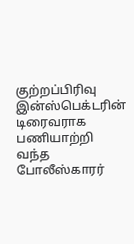குற்றப்பிரிவு இன்ஸ்பெக்டரின் டிரைவராக பணியாற்றி வந்த போலீஸ்காரர்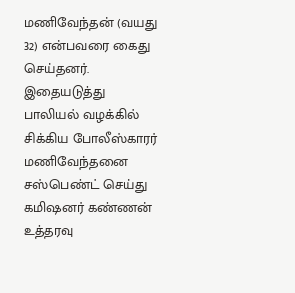மணிவேந்தன் (வயது 32) என்பவரை கைது செய்தனர். இதையடுத்து பாலியல் வழக்கில் சிக்கிய போலீஸ்காரர் மணிவேந்தனை சஸ்பெண்ட் செய்து கமிஷனர் கண்ணன் உத்தரவு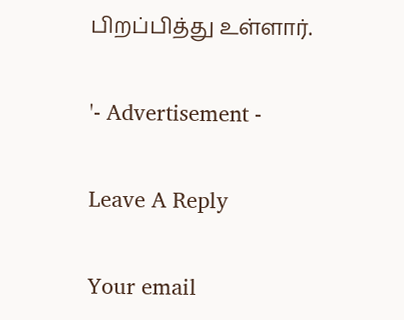பிறப்பித்து உள்ளார்.

'- Advertisement -

Leave A Reply

Your email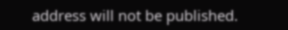address will not be published.